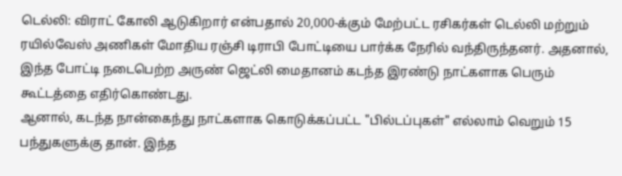டெல்லி: விராட் கோலி ஆடுகிறார் என்பதால் 20,000-க்கும் மேற்பட்ட ரசிகர்கள் டெல்லி மற்றும் ரயில்வேஸ் அணிகள் மோதிய ரஞ்சி டிராபி போட்டியை பார்க்க நேரில் வந்திருந்தனர். அதனால், இந்த போட்டி நடைபெற்ற அருண் ஜெட்லி மைதானம் கடந்த இரண்டு நாட்களாக பெரும் கூட்டத்தை எதிர்கொண்டது.
ஆனால், கடந்த நான்கைந்து நாட்களாக கொடுக்கப்பட்ட "பில்டப்புகள்" எல்லாம் வெறும் 15 பந்துகளுக்கு தான். இந்த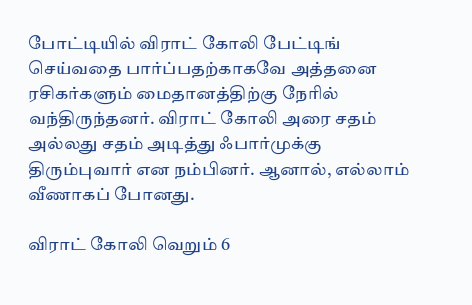போட்டியில் விராட் கோலி பேட்டிங் செய்வதை பார்ப்பதற்காகவே அத்தனை ரசிகர்களும் மைதானத்திற்கு நேரில் வந்திருந்தனர். விராட் கோலி அரை சதம் அல்லது சதம் அடித்து ஃபார்முக்கு திரும்புவார் என நம்பினர். ஆனால், எல்லாம் வீணாகப் போனது.

விராட் கோலி வெறும் 6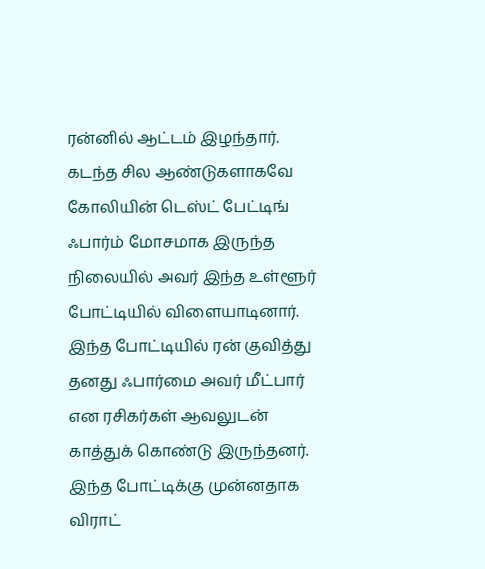ரன்னில் ஆட்டம் இழந்தார். கடந்த சில ஆண்டுகளாகவே கோலியின் டெஸ்ட் பேட்டிங் ஃபார்ம் மோசமாக இருந்த நிலையில் அவர் இந்த உள்ளூர் போட்டியில் விளையாடினார். இந்த போட்டியில் ரன் குவித்து தனது ஃபார்மை அவர் மீட்பார் என ரசிகர்கள் ஆவலுடன் காத்துக் கொண்டு இருந்தனர்.
இந்த போட்டிக்கு முன்னதாக விராட்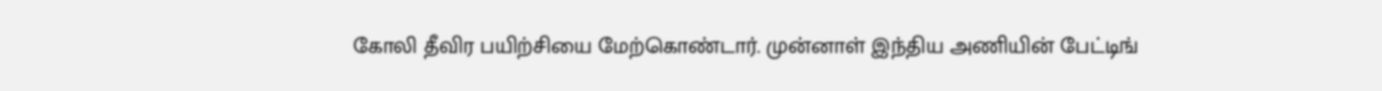கோலி தீவிர பயிற்சியை மேற்கொண்டார். முன்னாள் இந்திய அணியின் பேட்டிங்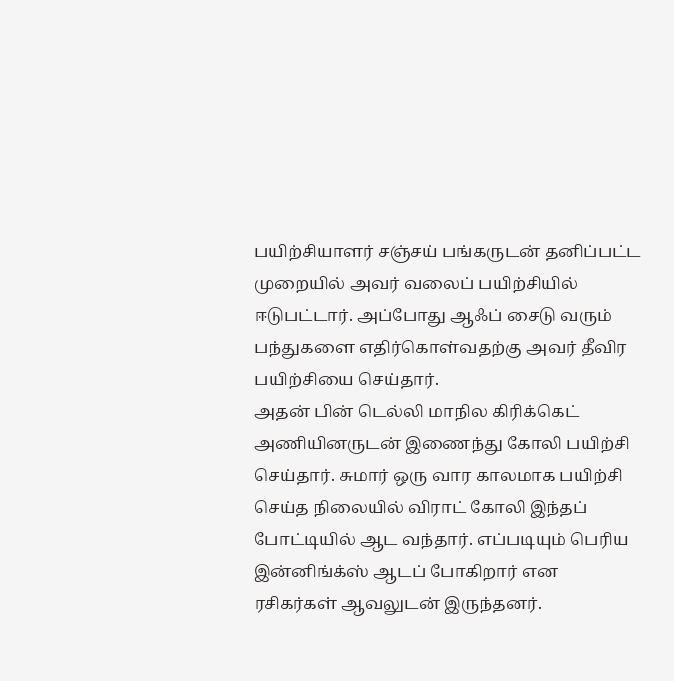பயிற்சியாளர் சஞ்சய் பங்கருடன் தனிப்பட்ட முறையில் அவர் வலைப் பயிற்சியில் ஈடுபட்டார். அப்போது ஆஃப் சைடு வரும் பந்துகளை எதிர்கொள்வதற்கு அவர் தீவிர பயிற்சியை செய்தார்.
அதன் பின் டெல்லி மாநில கிரிக்கெட் அணியினருடன் இணைந்து கோலி பயிற்சி செய்தார். சுமார் ஒரு வார காலமாக பயிற்சி செய்த நிலையில் விராட் கோலி இந்தப் போட்டியில் ஆட வந்தார். எப்படியும் பெரிய இன்னிங்க்ஸ் ஆடப் போகிறார் என ரசிகர்கள் ஆவலுடன் இருந்தனர்.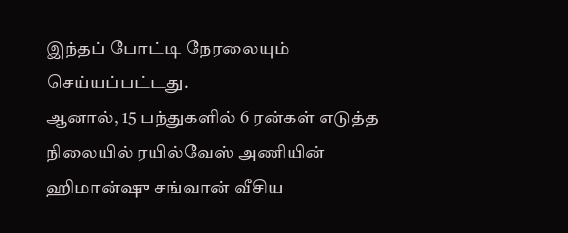இந்தப் போட்டி நேரலையும் செய்யப்பட்டது.
ஆனால், 15 பந்துகளில் 6 ரன்கள் எடுத்த நிலையில் ரயில்வேஸ் அணியின் ஹிமான்ஷு சங்வான் வீசிய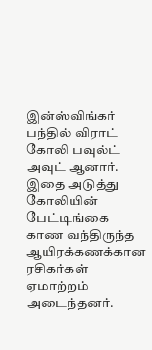இன்ஸ்விங்கர் பந்தில் விராட் கோலி பவுல்ட் அவுட் ஆனார். இதை அடுத்து கோலியின் பேட்டிங்கை காண வந்திருந்த ஆயிரக்கணக்கான ரசிகர்கள் ஏமாற்றம் அடைந்தனர்.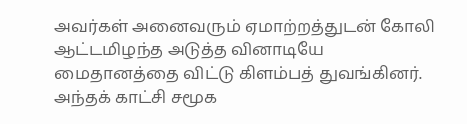அவர்கள் அனைவரும் ஏமாற்றத்துடன் கோலி ஆட்டமிழந்த அடுத்த வினாடியே மைதானத்தை விட்டு கிளம்பத் துவங்கினர். அந்தக் காட்சி சமூக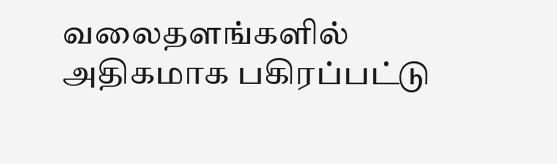வலைதளங்களில் அதிகமாக பகிரப்பட்டு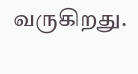வருகிறது.